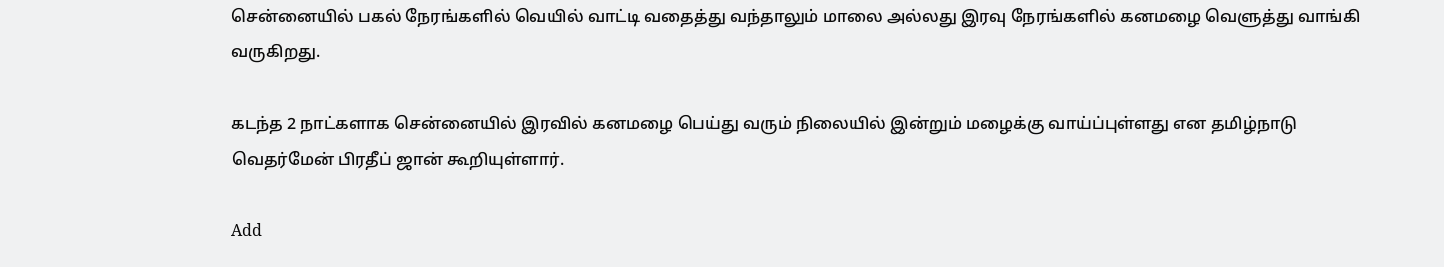சென்னையில் பகல் நேரங்களில் வெயில் வாட்டி வதைத்து வந்தாலும் மாலை அல்லது இரவு நேரங்களில் கனமழை வெளுத்து வாங்கி வருகிறது.

கடந்த 2 நாட்களாக சென்னையில் இரவில் கனமழை பெய்து வரும் நிலையில் இன்றும் மழைக்கு வாய்ப்புள்ளது என தமிழ்நாடு வெதர்மேன் பிரதீப் ஜான் கூறியுள்ளார்.

Add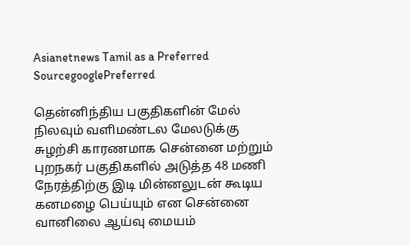Asianetnews Tamil as a Preferred SourcegooglePreferred

தென்னிந்திய பகுதிகளின் மேல் நிலவும் வளிமண்டல மேலடுக்கு சுழற்சி காரணமாக சென்னை மற்றும் புறநகர் பகுதிகளில் அடுத்த 48 மணி நேரத்திற்கு இடி மின்னலுடன் கூடிய கனமழை பெய்யும் என சென்னை வானிலை ஆய்வு மையம்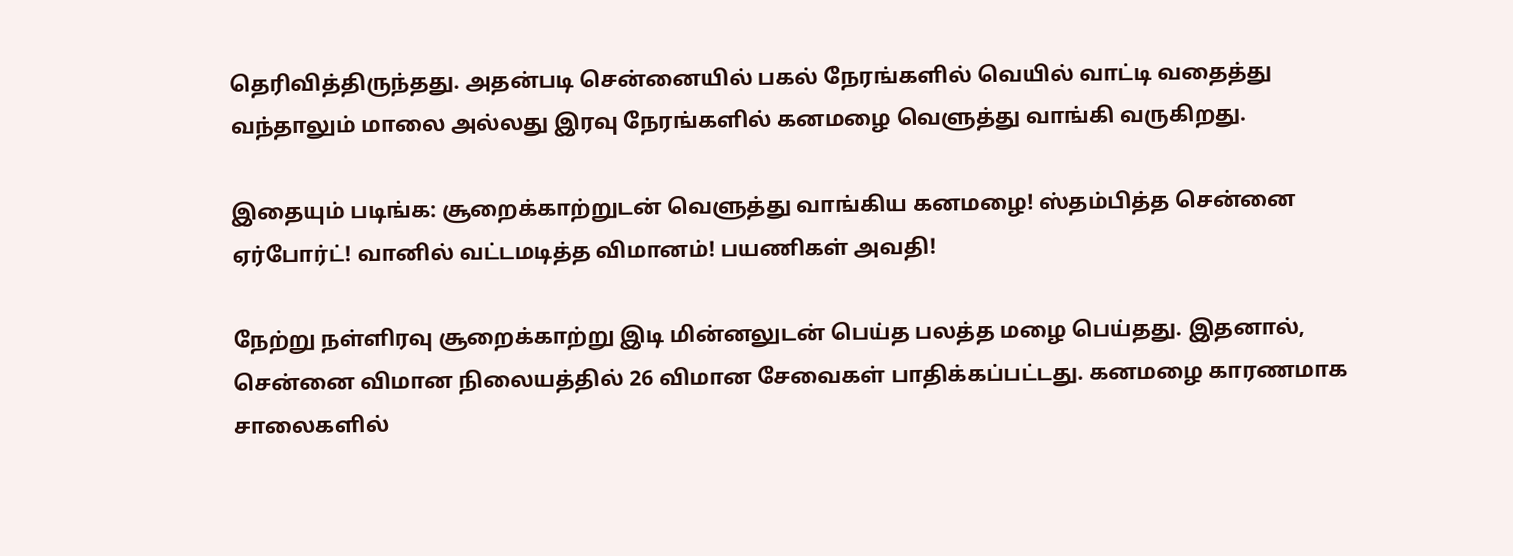தெரிவித்திருந்தது. அதன்படி சென்னையில் பகல் நேரங்களில் வெயில் வாட்டி வதைத்து வந்தாலும் மாலை அல்லது இரவு நேரங்களில் கனமழை வெளுத்து வாங்கி வருகிறது.

இதையும் படிங்க: சூறைக்காற்றுடன் வெளுத்து வாங்கிய கனமழை! ஸ்தம்பித்த சென்னை ஏர்போர்ட்! வானில் வட்டமடித்த விமானம்! பயணிகள் அவதி!

நேற்று நள்ளிரவு சூறைக்காற்று இடி மின்னலுடன் பெய்த பலத்த மழை பெய்தது. இதனால், சென்னை விமான நிலையத்தில் 26 விமான சேவைகள் பாதிக்கப்பட்டது. கனமழை காரணமாக சாலைகளில்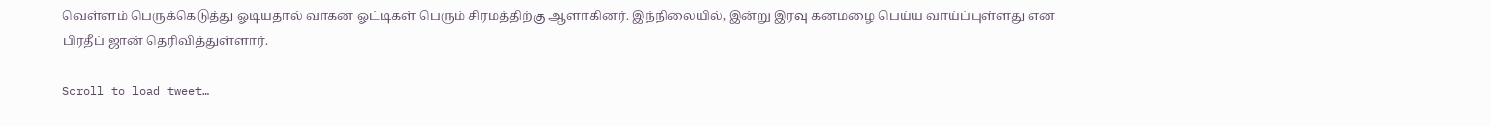வெள்ளம் பெருக்கெடுத்து ஓடியதால் வாகன ஓட்டிகள் பெரும் சிரமத்திற்கு ஆளாகினர். இந்நிலையில், இன்று இரவு கனமழை பெய்ய வாய்ப்புள்ளது என பிரதீப் ஜான் தெரிவித்துள்ளார்.

Scroll to load tweet…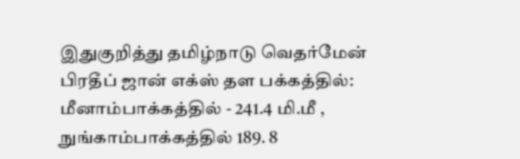இதுகுறித்து தமிழ்நாடு வெதர்மேன் பிரதீப் ஜான் எக்ஸ் தள பக்கத்தில்: மீனாம்பாக்கத்தில் - 241.4 மி.மீ , நுங்காம்பாக்கத்தில் 189. 8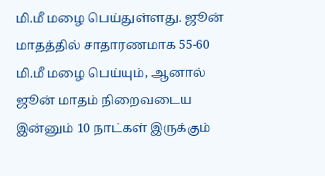மி.மீ மழை பெய்துள்ளது. ஜூன் மாதத்தில் சாதாரணமாக 55-60 மி.மீ மழை பெய்யும், ஆனால் ஜூன் மாதம் நிறைவடைய இன்னும் 10 நாட்கள் இருக்கும்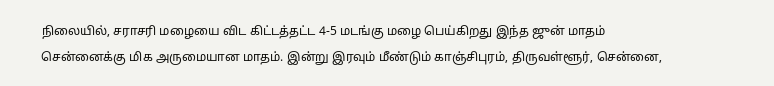நிலையில், சராசரி மழையை விட கிட்டத்தட்ட 4-5 மடங்கு மழை பெய்கிறது இந்த ஜுன் மாதம் சென்னைக்கு மிக அருமையான மாதம். இன்று இரவும் மீண்டும் காஞ்சிபுரம், திருவள்ளூர், சென்னை,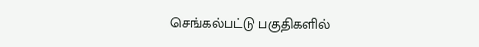செங்கல்பட்டு பகுதிகளில்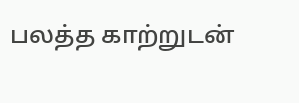பலத்த காற்றுடன்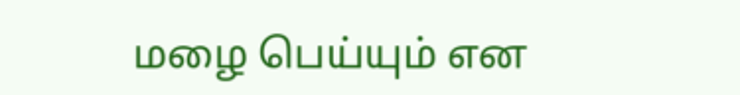மழை பெய்யும் என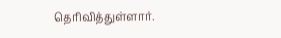தெரிவித்துள்ளார்.